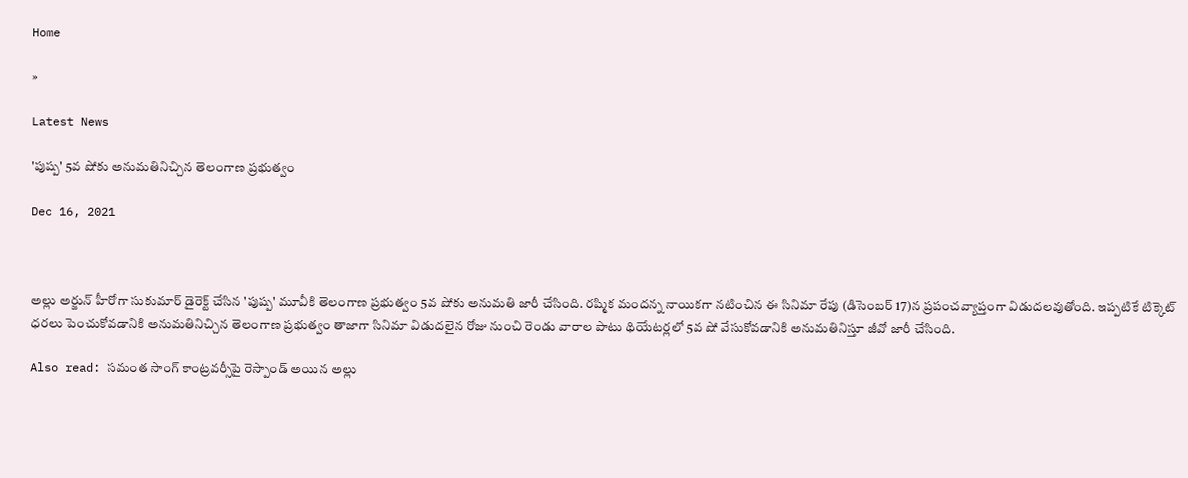Home

»

Latest News

'పుష్ప' 5వ షోకు అనుమ‌తినిచ్చిన తెలంగాణ ప్ర‌భుత్వం

Dec 16, 2021



అల్లు అర్జున్ హీరోగా సుకుమార్ డైరెక్ట్ చేసిన 'పుష్ప' మూవీకి తెలంగాణ ప్ర‌భుత్వం 5వ షోకు అనుమ‌తి జారీ చేసింది. ర‌ష్మిక మంద‌న్న నాయిక‌గా న‌టించిన ఈ సినిమా రేపు (డిసెంబ‌ర్ 17)న ప్ర‌పంచ‌వ్యాప్తంగా విడుద‌ల‌వుతోంది. ఇప్ప‌టికే టిక్కెట్ ధ‌ర‌లు పెంచుకోవ‌డానికి అనుమ‌తినిచ్చిన తెలంగాణ ప్ర‌భుత్వం తాజాగా సినిమా విడుద‌లైన రోజు నుంచి రెండు వారాల పాటు థియేట‌ర్ల‌లో 5వ షో వేసుకోవ‌డానికి అనుమ‌తినిస్తూ జీవో జారీ చేసింది.

Also read: స‌మంత‌ సాంగ్ కాంట్ర‌వ‌ర్సీపై రెస్పాండ్ అయిన అల్లు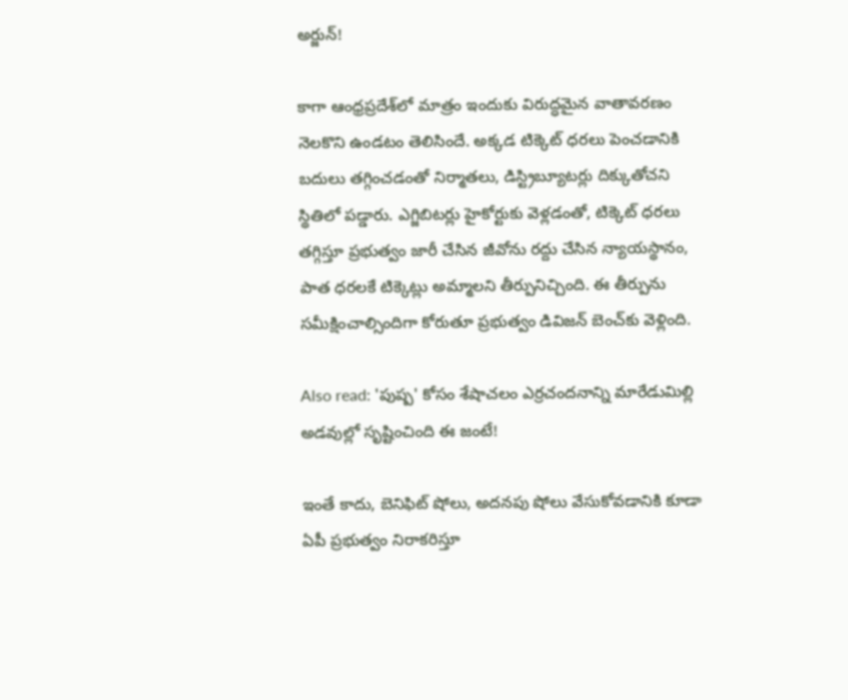అర్జున్‌!

కాగా ఆంధ్ర‌ప్ర‌దేశ్‌లో మాత్రం ఇందుకు విరుద్ధ‌మైన వాతావ‌ర‌ణం నెల‌కొని ఉండ‌టం తెలిసిందే. అక్క‌డ టిక్కెట్ ధ‌ర‌లు పెంచ‌డానికి బ‌దులు త‌గ్గించ‌డంతో నిర్మాత‌లు, డిస్ట్రిబ్యూట‌ర్లు దిక్కుతోచ‌ని స్థితిలో ప‌డ్డారు. ఎగ్జిబిట‌ర్లు హైకోర్టుకు వెళ్ల‌డంతో, టిక్కెట్ ధ‌ర‌లు త‌గ్గిస్తూ ప్ర‌భుత్వం జారీ చేసిన జీవోను ర‌ద్దు చేసిన న్యాయ‌స్థానం, పాత ధ‌ర‌ల‌కే టిక్కెట్లు అమ్మాల‌ని తీర్పునిచ్చింది. ఈ తీర్పును స‌మీక్షించాల్సిందిగా కోరుతూ ప్ర‌భుత్వం డివిజ‌న్ బెంచ్‌కు వెళ్లింది.

Also read: 'పుష్ప' కోసం శేషాచ‌లం ఎర్ర‌చంద‌నాన్ని మారేడుమిల్లి అడ‌వుల్లో సృష్టించింది ఈ జంటే!

ఇంతే కాదు, బెనిఫిట్ షోలు, అద‌న‌పు షోలు వేసుకోవ‌డానికి కూడా ఏపీ ప్ర‌భుత్వం నిరాక‌రిస్తూ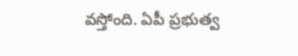వ‌స్తోంది. ఏపీ ప్ర‌భుత్వ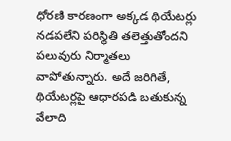ధోర‌ణి కార‌ణంగా అక్క‌డ థియేట‌ర్లు న‌డ‌ప‌లేని ప‌రిస్థితి త‌లెత్తుతోంద‌ని ప‌లువురు నిర్మాత‌లు వాపోతున్నారు. అదే జ‌రిగితే, థియేట‌ర్ల‌పై ఆధార‌ప‌డి బ‌తుకున్న వేలాది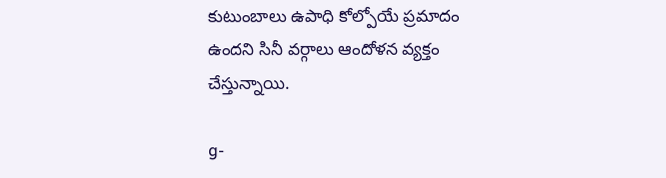కుటుంబాలు ఉపాధి కోల్పోయే ప్ర‌మాదం ఉంద‌ని సినీ వ‌ర్గాలు ఆందోళ‌న వ్య‌క్తం చేస్తున్నాయి.

g-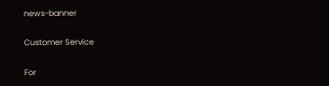news-banner

Customer Service

For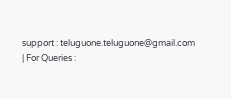support : teluguone.teluguone@gmail.com | For Queries :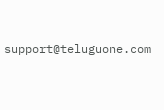support@teluguone.com